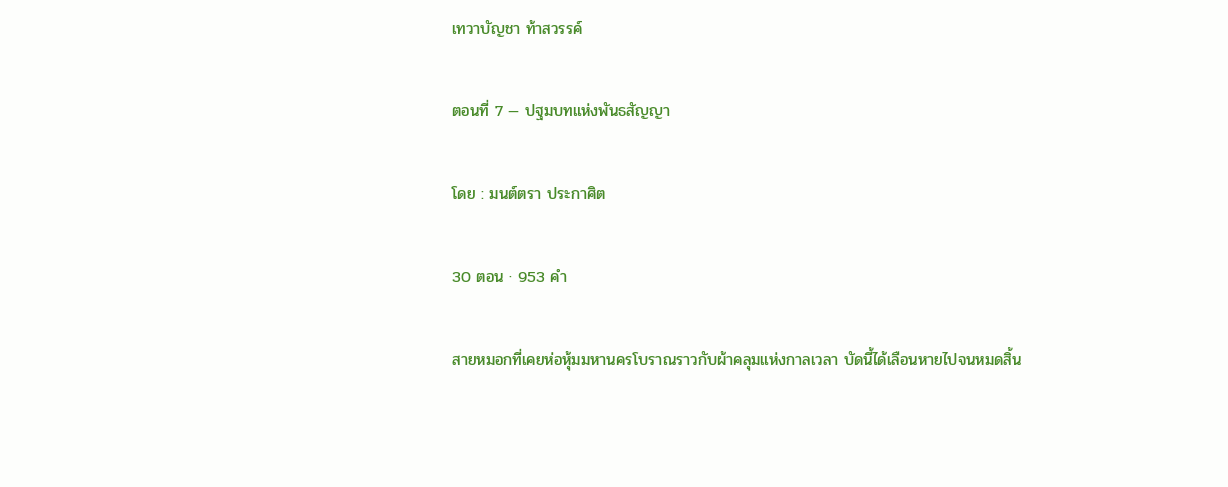เทวาบัญชา ท้าสวรรค์

ตอนที่ 7 — ปฐมบทแห่งพันธสัญญา

โดย : มนต์ตรา ประกาศิต

30 ตอน · 953 คำ

สายหมอกที่เคยห่อหุ้มมหานครโบราณราวกับผ้าคลุมแห่งกาลเวลา บัดนี้ได้เลือนหายไปจนหมดสิ้น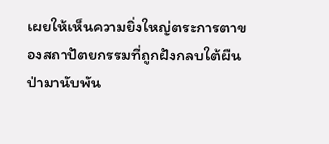เผยให้เห็นความยิ่งใหญ่ตระการตาของสถาปัตยกรรมที่ถูกฝังกลบใต้ผืนป่ามานับพัน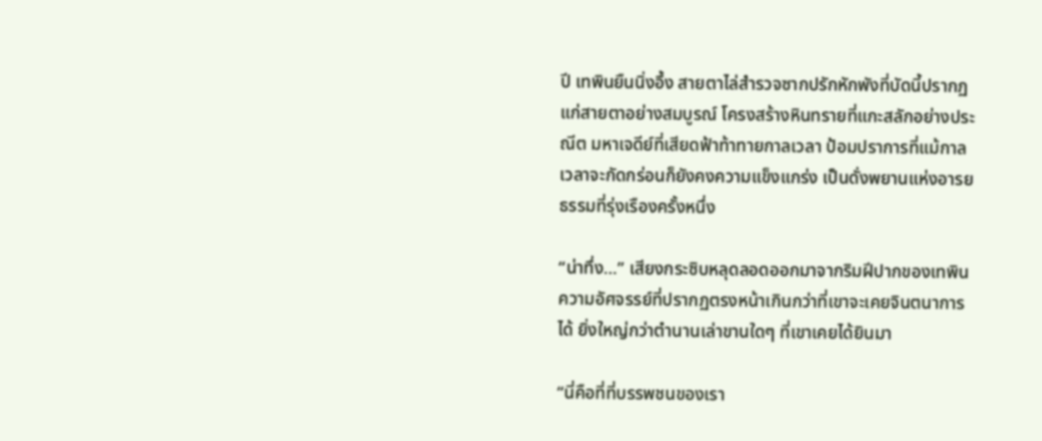ปี เทพินยืนนิ่งอึ้ง สายตาไล่สำรวจซากปรักหักพังที่บัดนี้ปรากฏแก่สายตาอย่างสมบูรณ์ โครงสร้างหินทรายที่แกะสลักอย่างประณีต มหาเจดีย์ที่เสียดฟ้าท้าทายกาลเวลา ป้อมปราการที่แม้กาลเวลาจะกัดกร่อนก็ยังคงความแข็งแกร่ง ‌เป็นดั่งพยานแห่งอารยธรรมที่รุ่งเรืองครั้งหนึ่ง

“น่าทึ่ง…” เสียงกระซิบหลุดลอดออกมาจากริมฝีปากของเทพิน ความอัศจรรย์ที่ปรากฏตรงหน้าเกินกว่าที่เขาจะเคยจินตนาการได้ ยิ่งใหญ่กว่าตำนานเล่าขานใดๆ ที่เขาเคยได้ยินมา

“นี่คือที่ที่บรรพชนของเรา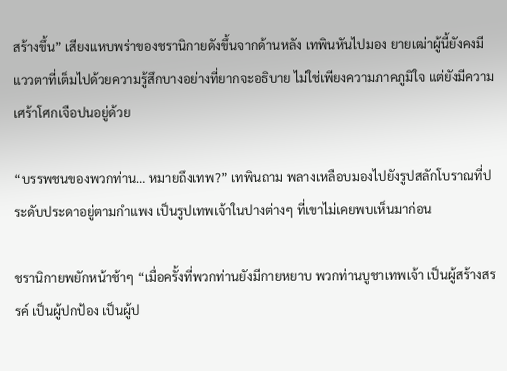สร้างขึ้น” เสียงแหบพร่าของชรานิกายดังขึ้นจากด้านหลัง เทพินหันไปมอง ยายเฒ่าผู้นี้ยังคงมีแววตาที่เต็มไปด้วยความรู้สึกบางอย่างที่ยากจะอธิบาย ไม่ใช่เพียงความภาคภูมิใจ แต่ยังมีความเศร้าโศกเจือปนอยู่ด้วย

“บรรพชนของพวกท่าน… หมายถึงเทพ?” เทพินถาม พลางเหลือบมองไปยังรูปสลักโบราณที่ประดับประดาอยู่ตามกำแพง เป็นรูปเทพเจ้าในปางต่างๆ ที่เขาไม่เคยพบเห็นมาก่อน

ชรานิกายพยักหน้าช้าๆ “เมื่อครั้งที่พวกท่านยังมีกายหยาบ ‍พวกท่านบูชาเทพเจ้า เป็นผู้สร้างสรรค์ เป็นผู้ปกป้อง เป็นผู้ป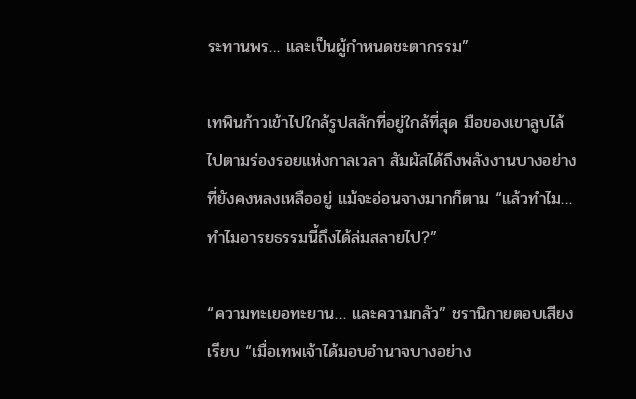ระทานพร… และเป็นผู้กำหนดชะตากรรม”

เทพินก้าวเข้าไปใกล้รูปสลักที่อยู่ใกล้ที่สุด มือของเขาลูบไล้ไปตามร่องรอยแห่งกาลเวลา สัมผัสได้ถึงพลังงานบางอย่างที่ยังคงหลงเหลืออยู่ แม้จะอ่อนจางมากก็ตาม ‌“แล้วทำไม… ทำไมอารยธรรมนี้ถึงได้ล่มสลายไป?”

“ความทะเยอทะยาน… และความกลัว” ชรานิกายตอบเสียงเรียบ “เมื่อเทพเจ้าได้มอบอำนาจบางอย่าง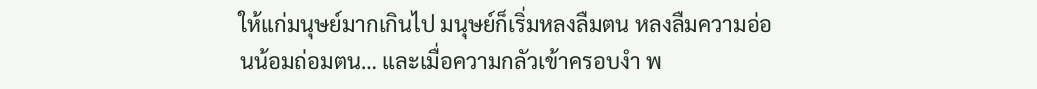ให้แก่มนุษย์มากเกินไป มนุษย์ก็เริ่มหลงลืมตน หลงลืมความอ่อนน้อมถ่อมตน… และเมื่อความกลัวเข้าครอบงำ ‍พ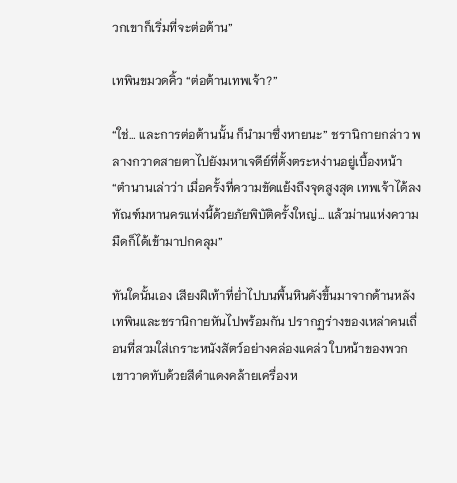วกเขาก็เริ่มที่จะต่อต้าน”

เทพินขมวดคิ้ว “ต่อต้านเทพเจ้า?”

“ใช่… และการต่อต้านนั้น ก็นำมาซึ่งหายนะ” ชรานิกายกล่าว พลางกวาดสายตาไปยังมหาเจดีย์ที่ตั้งตระหง่านอยู่เบื้องหน้า “ตำนานเล่าว่า เมื่อครั้งที่ความขัดแย้งถึงจุดสูงสุด เทพเจ้าได้ลงทัณฑ์มหานครแห่งนี้ด้วยภัยพิบัติครั้งใหญ่… แล้วม่านแห่งความมืดก็ได้เข้ามาปกคลุม”

ทันใดนั้นเอง เสียงฝีเท้าที่ย่ำไปบนพื้นหินดังขึ้นมาจากด้านหลัง เทพินและชรานิกายหันไปพร้อมกัน ปรากฏร่างของเหล่าคนเถื่อนที่สวมใส่เกราะหนังสัตว์อย่างคล่องแคล่ว ใบหน้าของพวกเขาวาดทับด้วยสีดำแดงคล้ายเครื่องห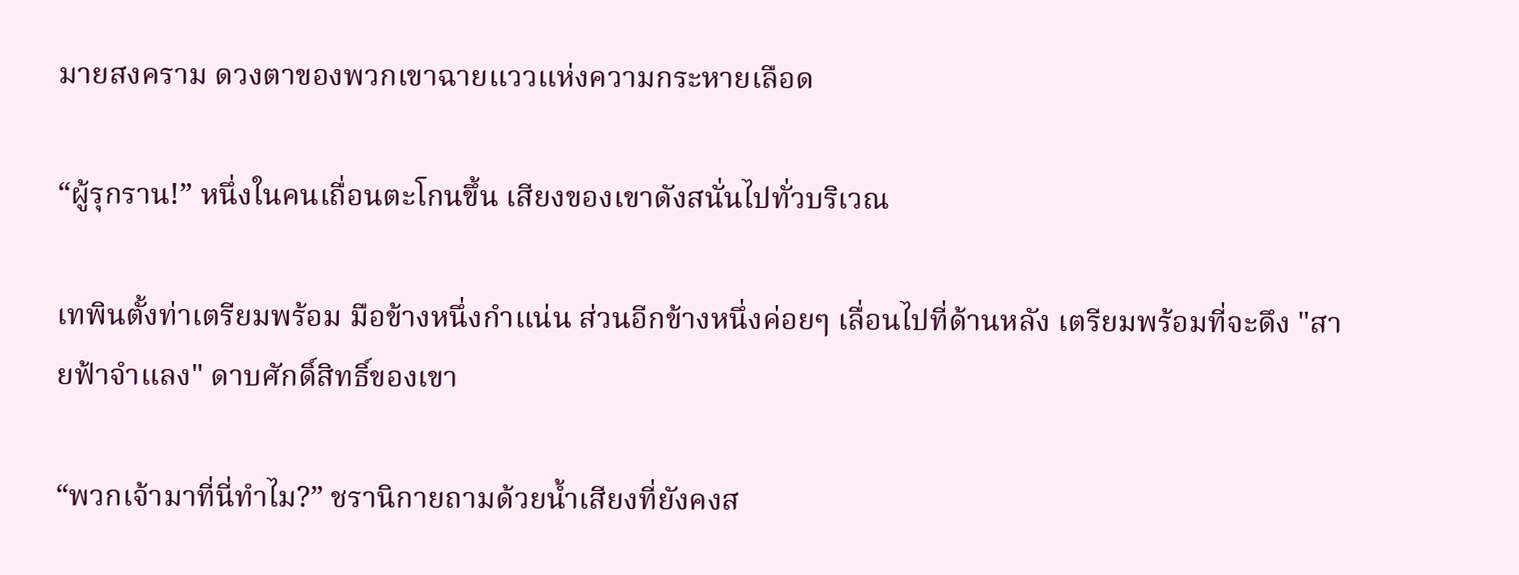มายสงคราม ดวงตาของพวกเขาฉายแววแห่งความกระหายเลือด

“ผู้รุกราน!” หนึ่งในคนเถื่อนตะโกนขึ้น เสียงของเขาดังสนั่นไปทั่วบริเวณ

เทพินตั้งท่าเตรียมพร้อม มือข้างหนึ่งกำแน่น ส่วนอีกข้างหนึ่งค่อยๆ เลื่อนไปที่ด้านหลัง เตรียมพร้อมที่จะดึง "สายฟ้าจำแลง" ดาบศักดิ์สิทธิ์ของเขา

“พวกเจ้ามาที่นี่ทำไม?” ชรานิกายถามด้วยน้ำเสียงที่ยังคงส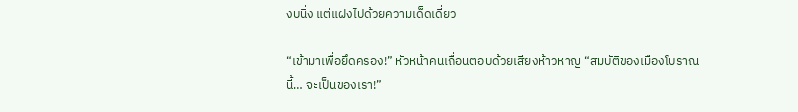งบนิ่ง แต่แฝงไปด้วยความเด็ดเดี่ยว

“เข้ามาเพื่อยึดครอง!” หัวหน้าคนเถื่อนตอบด้วยเสียงห้าวหาญ “สมบัติของเมืองโบราณนี้… จะเป็นของเรา!”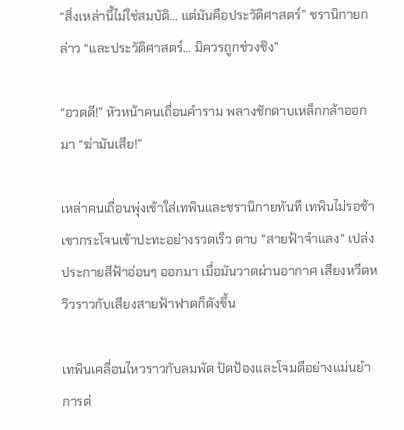“สิ่งเหล่านี้ไม่ใช่สมบัติ… แต่มันคือประวัติศาสตร์” ชรานิกายกล่าว “และประวัติศาสตร์… มิควรถูกช่วงชิง”

“อวดดี!” หัวหน้าคนเถื่อนคำราม พลางชักดาบเหล็กกล้าออกมา “ฆ่ามันเสีย!”

เหล่าคนเถื่อนพุ่งเข้าใส่เทพินและชรานิกายทันที เทพินไม่รอช้า เขากระโจนเข้าปะทะอย่างรวดเร็ว ดาบ "สายฟ้าจำแลง" เปล่งประกายสีฟ้าอ่อนๆ ออกมา เมื่อมันวาดผ่านอากาศ เสียงหวีดหวิวราวกับเสียงสายฟ้าฟาดก็ดังขึ้น

เทพินเคลื่อนไหวราวกับลมพัด ปัดป้องและโจมตีอย่างแม่นยำ การต่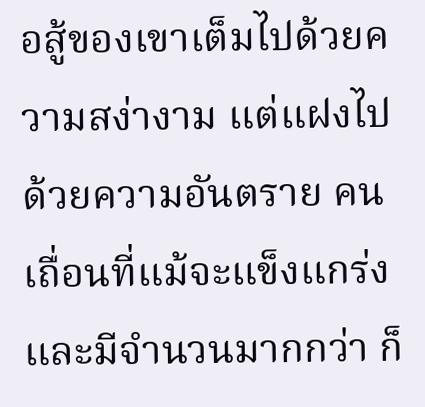อสู้ของเขาเต็มไปด้วยความสง่างาม แต่แฝงไปด้วยความอันตราย คนเถื่อนที่แม้จะแข็งแกร่งและมีจำนวนมากกว่า ก็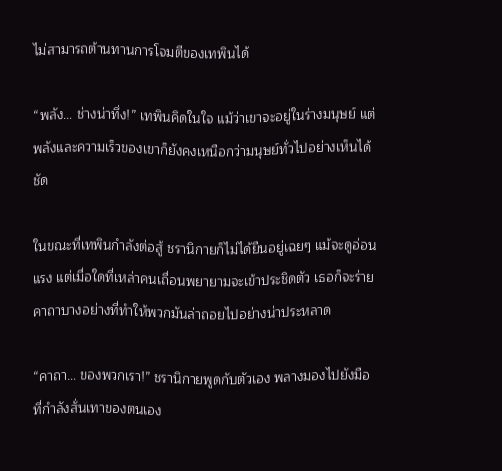ไม่สามารถต้านทานการโจมตีของเทพินได้

“พลัง… ช่างน่าทึ่ง!” เทพินคิดในใจ แม้ว่าเขาจะอยู่ในร่างมนุษย์ แต่พลังและความเร็วของเขาก็ยังคงเหนือกว่ามนุษย์ทั่วไปอย่างเห็นได้ชัด

ในขณะที่เทพินกำลังต่อสู้ ชรานิกายก็ไม่ได้ยืนอยู่เฉยๆ แม้จะดูอ่อนแรง แต่เมื่อใดที่เหล่าคนเถื่อนพยายามจะเข้าประชิดตัว เธอก็จะร่ายคาถาบางอย่างที่ทำให้พวกมันล่าถอยไปอย่างน่าประหลาด

“คาถา… ของพวกเรา!” ชรานิกายพูดกับตัวเอง พลางมองไปยังมือที่กำลังสั่นเทาของตนเอง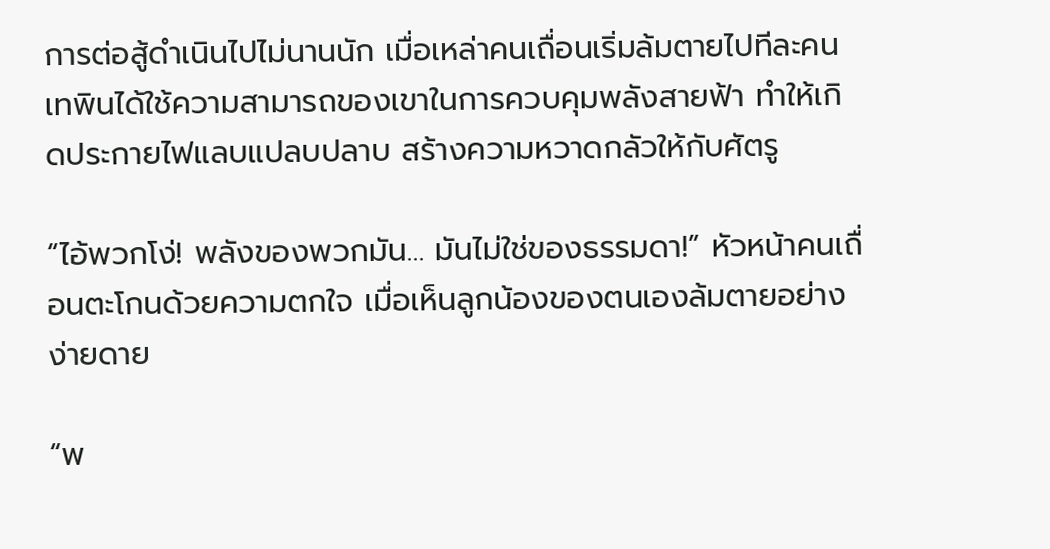การต่อสู้ดำเนินไปไม่นานนัก เมื่อเหล่าคนเถื่อนเริ่มล้มตายไปทีละคน เทพินได้ใช้ความสามารถของเขาในการควบคุมพลังสายฟ้า ทำให้เกิดประกายไฟแลบแปลบปลาบ สร้างความหวาดกลัวให้กับศัตรู

“ไอ้พวกโง่! พลังของพวกมัน… มันไม่ใช่ของธรรมดา!” หัวหน้าคนเถื่อนตะโกนด้วยความตกใจ เมื่อเห็นลูกน้องของตนเองล้มตายอย่างง่ายดาย

“พ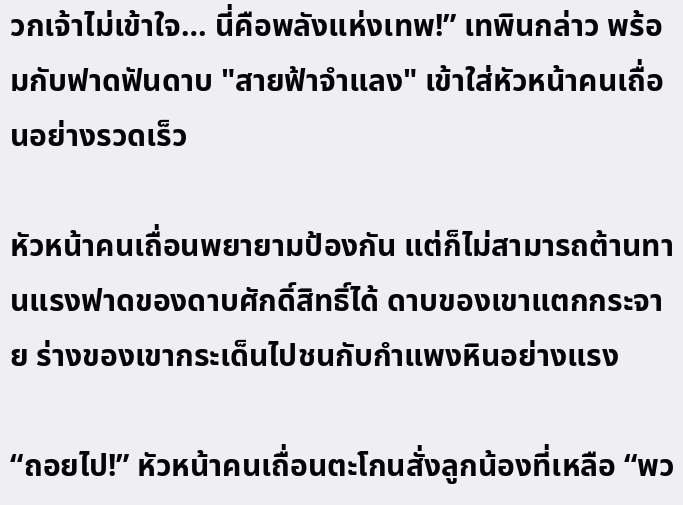วกเจ้าไม่เข้าใจ… นี่คือพลังแห่งเทพ!” เทพินกล่าว พร้อมกับฟาดฟันดาบ "สายฟ้าจำแลง" เข้าใส่หัวหน้าคนเถื่อนอย่างรวดเร็ว

หัวหน้าคนเถื่อนพยายามป้องกัน แต่ก็ไม่สามารถต้านทานแรงฟาดของดาบศักดิ์สิทธิ์ได้ ดาบของเขาแตกกระจาย ร่างของเขากระเด็นไปชนกับกำแพงหินอย่างแรง

“ถอยไป!” หัวหน้าคนเถื่อนตะโกนสั่งลูกน้องที่เหลือ “พว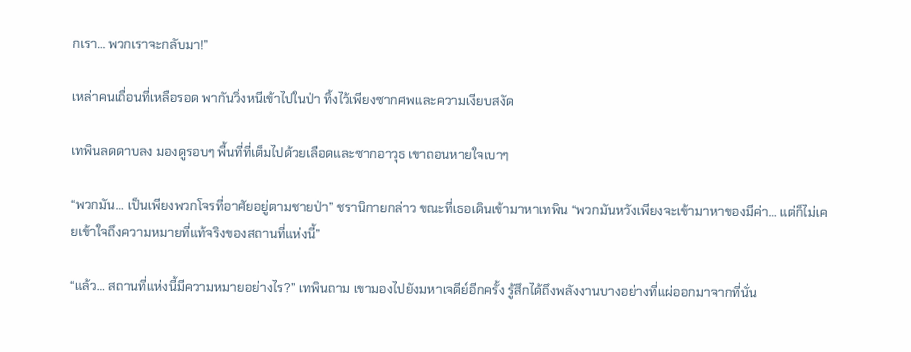กเรา… พวกเราจะกลับมา!”

เหล่าคนเถื่อนที่เหลือรอด พากันวิ่งหนีเข้าไปในป่า ทิ้งไว้เพียงซากศพและความเงียบสงัด

เทพินลดดาบลง มองดูรอบๆ พื้นที่ที่เต็มไปด้วยเลือดและซากอาวุธ เขาถอนหายใจเบาๆ

“พวกมัน… เป็นเพียงพวกโจรที่อาศัยอยู่ตามชายป่า” ชรานิกายกล่าว ขณะที่เธอเดินเข้ามาหาเทพิน “พวกมันหวังเพียงจะเข้ามาหาของมีค่า… แต่ก็ไม่เคยเข้าใจถึงความหมายที่แท้จริงของสถานที่แห่งนี้”

“แล้ว… สถานที่แห่งนี้มีความหมายอย่างไร?” เทพินถาม เขามองไปยังมหาเจดีย์อีกครั้ง รู้สึกได้ถึงพลังงานบางอย่างที่แผ่ออกมาจากที่นั่น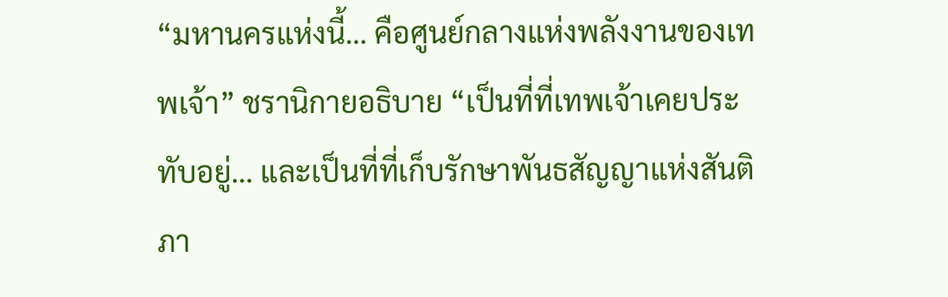“มหานครแห่งนี้… คือศูนย์กลางแห่งพลังงานของเทพเจ้า” ชรานิกายอธิบาย “เป็นที่ที่เทพเจ้าเคยประทับอยู่… และเป็นที่ที่เก็บรักษาพันธสัญญาแห่งสันติภา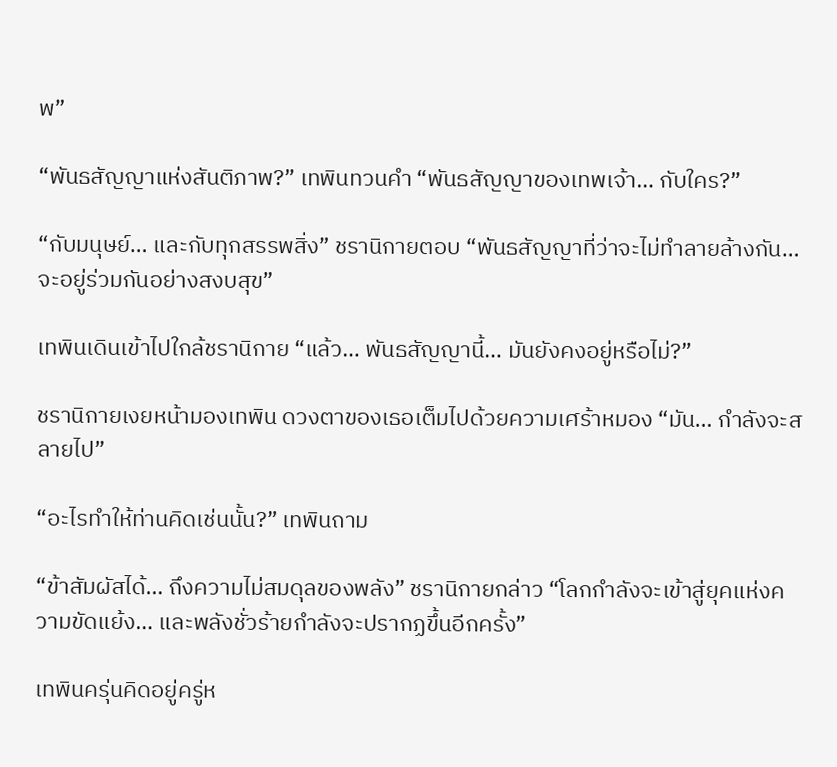พ”

“พันธสัญญาแห่งสันติภาพ?” เทพินทวนคำ “พันธสัญญาของเทพเจ้า… กับใคร?”

“กับมนุษย์… และกับทุกสรรพสิ่ง” ชรานิกายตอบ “พันธสัญญาที่ว่าจะไม่ทำลายล้างกัน… จะอยู่ร่วมกันอย่างสงบสุข”

เทพินเดินเข้าไปใกล้ชรานิกาย “แล้ว… พันธสัญญานี้… มันยังคงอยู่หรือไม่?”

ชรานิกายเงยหน้ามองเทพิน ดวงตาของเธอเต็มไปด้วยความเศร้าหมอง “มัน… กำลังจะสลายไป”

“อะไรทำให้ท่านคิดเช่นนั้น?” เทพินถาม

“ข้าสัมผัสได้… ถึงความไม่สมดุลของพลัง” ชรานิกายกล่าว “โลกกำลังจะเข้าสู่ยุคแห่งความขัดแย้ง… และพลังชั่วร้ายกำลังจะปรากฏขึ้นอีกครั้ง”

เทพินครุ่นคิดอยู่ครู่ห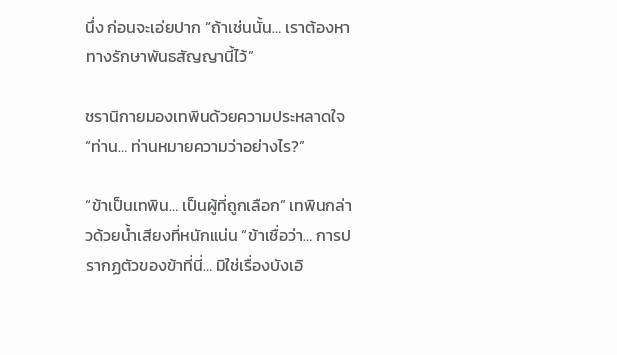นึ่ง ก่อนจะเอ่ยปาก “ถ้าเช่นนั้น… เราต้องหาทางรักษาพันธสัญญานี้ไว้”

ชรานิกายมองเทพินด้วยความประหลาดใจ “ท่าน… ท่านหมายความว่าอย่างไร?”

“ข้าเป็นเทพิน… เป็นผู้ที่ถูกเลือก” เทพินกล่าวด้วยน้ำเสียงที่หนักแน่น “ข้าเชื่อว่า… การปรากฏตัวของข้าที่นี่… มิใช่เรื่องบังเอิ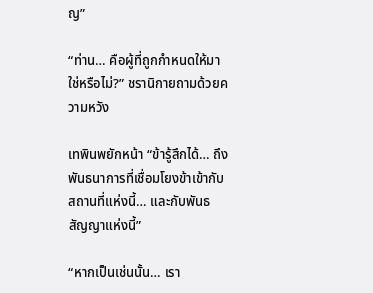ญ”

“ท่าน… คือผู้ที่ถูกกำหนดให้มาใช่หรือไม่?” ชรานิกายถามด้วยความหวัง

เทพินพยักหน้า “ข้ารู้สึกได้… ถึงพันธนาการที่เชื่อมโยงข้าเข้ากับสถานที่แห่งนี้… และกับพันธสัญญาแห่งนี้”

“หากเป็นเช่นนั้น… เรา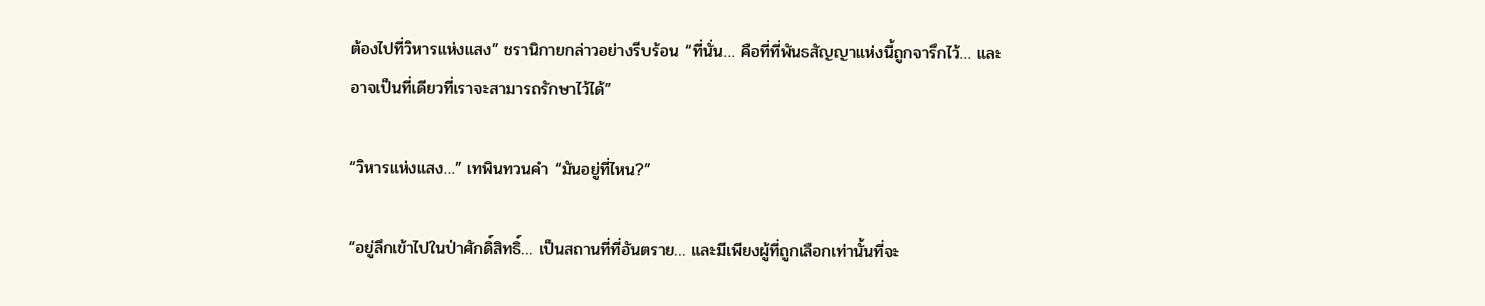ต้องไปที่วิหารแห่งแสง” ชรานิกายกล่าวอย่างรีบร้อน “ที่นั่น… คือที่ที่พันธสัญญาแห่งนี้ถูกจารึกไว้… และอาจเป็นที่เดียวที่เราจะสามารถรักษาไว้ได้”

“วิหารแห่งแสง…” เทพินทวนคำ “มันอยู่ที่ไหน?”

“อยู่ลึกเข้าไปในป่าศักดิ์สิทธิ์… เป็นสถานที่ที่อันตราย… และมีเพียงผู้ที่ถูกเลือกเท่านั้นที่จะ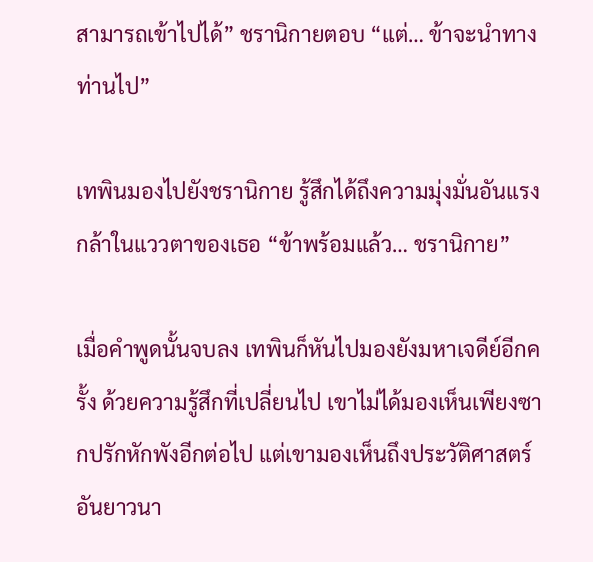สามารถเข้าไปได้” ชรานิกายตอบ “แต่… ข้าจะนำทางท่านไป”

เทพินมองไปยังชรานิกาย รู้สึกได้ถึงความมุ่งมั่นอันแรงกล้าในแววตาของเธอ “ข้าพร้อมแล้ว… ชรานิกาย”

เมื่อคำพูดนั้นจบลง เทพินก็หันไปมองยังมหาเจดีย์อีกครั้ง ด้วยความรู้สึกที่เปลี่ยนไป เขาไม่ได้มองเห็นเพียงซากปรักหักพังอีกต่อไป แต่เขามองเห็นถึงประวัติศาสตร์อันยาวนา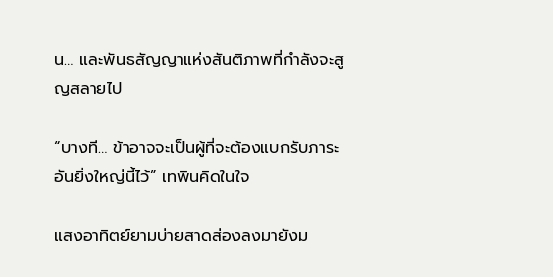น… และพันธสัญญาแห่งสันติภาพที่กำลังจะสูญสลายไป

“บางที… ข้าอาจจะเป็นผู้ที่จะต้องแบกรับภาระอันยิ่งใหญ่นี้ไว้” เทพินคิดในใจ

แสงอาทิตย์ยามบ่ายสาดส่องลงมายังม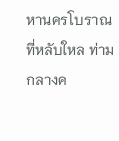หานครโบราณที่หลับใหล ท่ามกลางค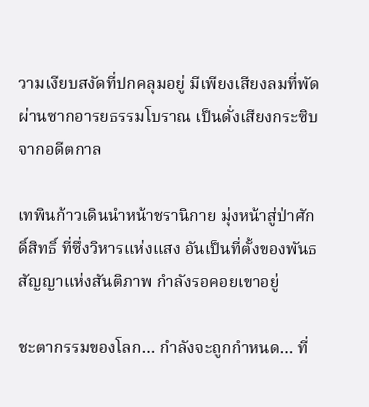วามเงียบสงัดที่ปกคลุมอยู่ มีเพียงเสียงลมที่พัดผ่านซากอารยธรรมโบราณ เป็นดั่งเสียงกระซิบจากอดีตกาล

เทพินก้าวเดินนำหน้าชรานิกาย มุ่งหน้าสู่ป่าศักดิ์สิทธิ์ ที่ซึ่งวิหารแห่งแสง อันเป็นที่ตั้งของพันธสัญญาแห่งสันติภาพ กำลังรอคอยเขาอยู่

ชะตากรรมของโลก… กำลังจะถูกกำหนด… ที่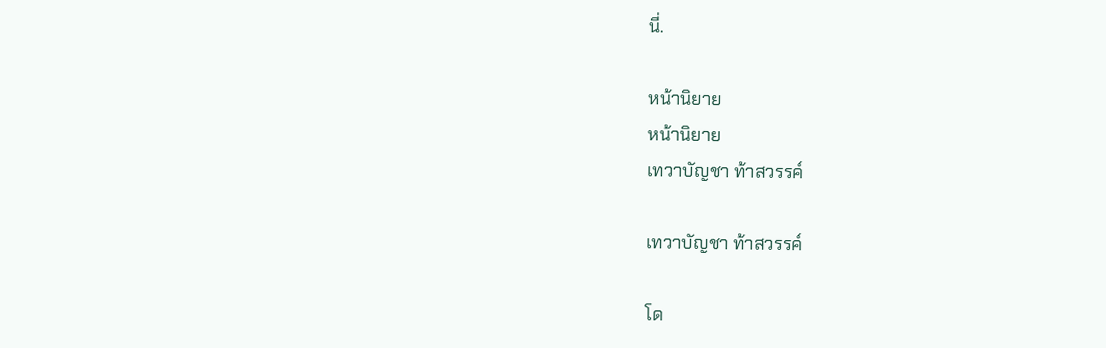นี่.

หน้านิยาย
หน้านิยาย
เทวาบัญชา ท้าสวรรค์

เทวาบัญชา ท้าสวรรค์

โด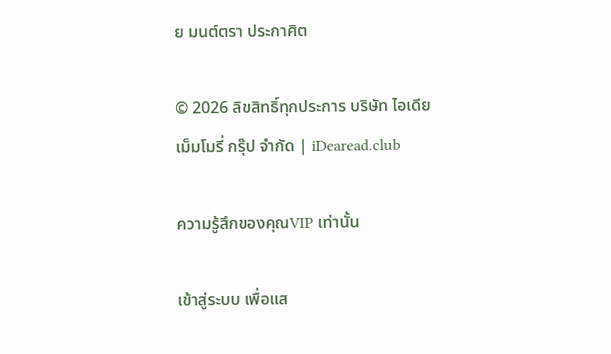ย มนต์ตรา ประกาศิต

© 2026 ลิขสิทธิ์ทุกประการ บริษัท ไอเดีย เม็มโมรี่ กรุ๊ป จำกัด | iDearead.club

ความรู้สึกของคุณVIP เท่านั้น

เข้าสู่ระบบ เพื่อแส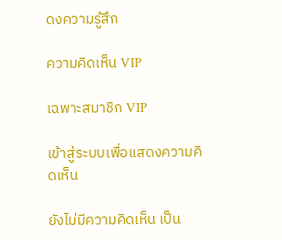ดงความรู้สึก

ความคิดเห็น VIP

เฉพาะสมาชิก VIP

เข้าสู่ระบบเพื่อแสดงความคิดเห็น

ยังไม่มีความคิดเห็น เป็น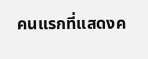คนแรกที่แสดงค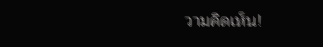วามคิดเห็น!